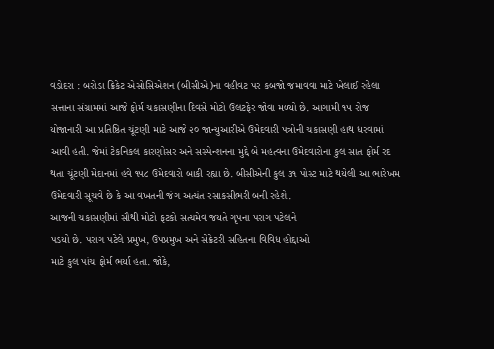વડોદરા : બરોડા ક્રિકેટ એસોસિએશન (બીસીએ)ના વહીવટ પર કબજો જમાવવા માટે ખેલાઈ રહેલા સત્તાના સંગ્રામમાં આજે ફોર્મ ચકાસણીના દિવસે મોટો ઉલટફેર જોવા મળ્યો છે. આગામી ૧૫ રોજ યોજાનારી આ પ્રતિષ્ઠિત ચૂંટણી માટે આજે ૨૦ જાન્યુઆરીએ ઉમેદવારી પત્રોની ચકાસણી હાથ ધરવામાં આવી હતી. જેમાં ટેકનિકલ કારણોસર અને સસ્પેન્શનના મુદ્દે બે મહત્વના ઉમેદવારોના કુલ સાત ફોર્મ રદ થતા ચૂંટણી મેદાનમાં હવે ૧૫૮ ઉમેદવારો બાકી રહ્યા છે. બીસીએની કુલ ૩૧ પોસ્ટ માટે થયેલી આ ભારેખમ ઉમેદવારી સૂચવે છે કે આ વખતની જંગ અત્યંત રસાકસીભરી બની રહેશે.
આજની ચકાસણીમાં સૌથી મોટો ફટકો સત્યમેવ જયતે ગૃપના પરાગ પટેલને
પડયો છે. પરાગ પટેલે પ્રમુખ, ઉપપ્રમુખ અને સેક્રેટરી સહિતના વિવિધ હોદ્દાઓ
માટે કુલ પાંચ ફોર્મ ભર્યા હતા. જોકે,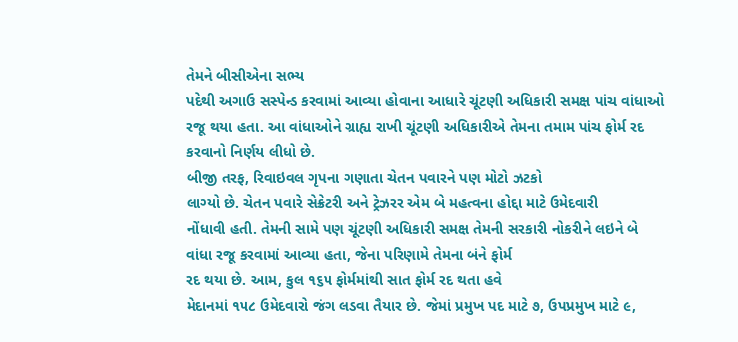તેમને બીસીએના સભ્ય
પદેથી અગાઉ સસ્પેન્ડ કરવામાં આવ્યા હોવાના આધારે ચૂંટણી અધિકારી સમક્ષ પાંચ વાંધાઓ
રજૂ થયા હતા. આ વાંધાઓને ગ્રાહ્ય રાખી ચૂંટણી અધિકારીએ તેમના તમામ પાંચ ફોર્મ રદ
કરવાનો નિર્ણય લીધો છે.
બીજી તરફ, રિવાઇવલ ગૃપના ગણાતા ચેતન પવારને પણ મોટો ઝટકો
લાગ્યો છે. ચેતન પવારે સેક્રેટરી અને ટ્રેઝરર એમ બે મહત્વના હોદ્દા માટે ઉમેદવારી
નોંધાવી હતી. તેમની સામે પણ ચૂંટણી અધિકારી સમક્ષ તેમની સરકારી નોકરીને લઇને બે
વાંધા રજૂ કરવામાં આવ્યા હતા, જેના પરિણામે તેમના બંને ફોર્મ
રદ થયા છે. આમ, કુલ ૧૬૫ ફોર્મમાંથી સાત ફોર્મ રદ થતા હવે
મેદાનમાં ૧૫૮ ઉમેદવારો જંગ લડવા તૈયાર છે. જેમાં પ્રમુખ પદ માટે ૭, ઉપપ્રમુખ માટે ૯,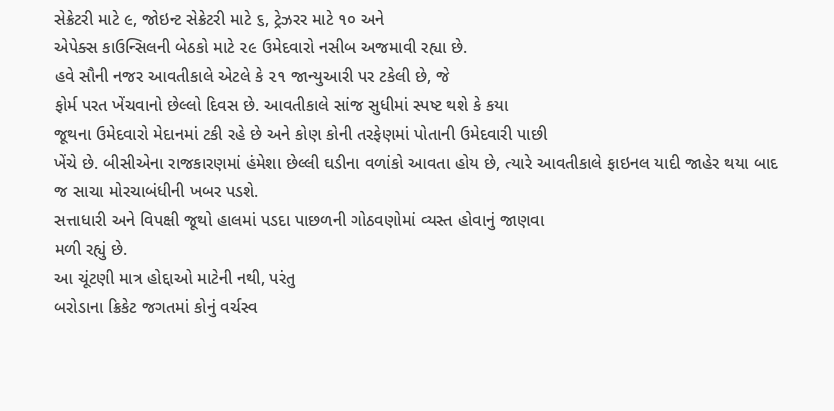સેક્રેટરી માટે ૯, જોઇન્ટ સેક્રેટરી માટે ૬, ટ્રેઝરર માટે ૧૦ અને
એપેક્સ કાઉન્સિલની બેઠકો માટે ૨૯ ઉમેદવારો નસીબ અજમાવી રહ્યા છે.
હવે સૌની નજર આવતીકાલે એટલે કે ૨૧ જાન્યુઆરી પર ટકેલી છે, જે
ફોર્મ પરત ખેંચવાનો છેલ્લો દિવસ છે. આવતીકાલે સાંજ સુધીમાં સ્પષ્ટ થશે કે કયા
જૂથના ઉમેદવારો મેદાનમાં ટકી રહે છે અને કોણ કોની તરફેણમાં પોતાની ઉમેદવારી પાછી
ખેંચે છે. બીસીએના રાજકારણમાં હંમેશા છેલ્લી ઘડીના વળાંકો આવતા હોય છે, ત્યારે આવતીકાલે ફાઇનલ યાદી જાહેર થયા બાદ જ સાચા મોરચાબંધીની ખબર પડશે.
સત્તાધારી અને વિપક્ષી જૂથો હાલમાં પડદા પાછળની ગોઠવણોમાં વ્યસ્ત હોવાનું જાણવા
મળી રહ્યું છે.
આ ચૂંટણી માત્ર હોદ્દાઓ માટેની નથી, પરંતુ
બરોડાના ક્રિકેટ જગતમાં કોનું વર્ચસ્વ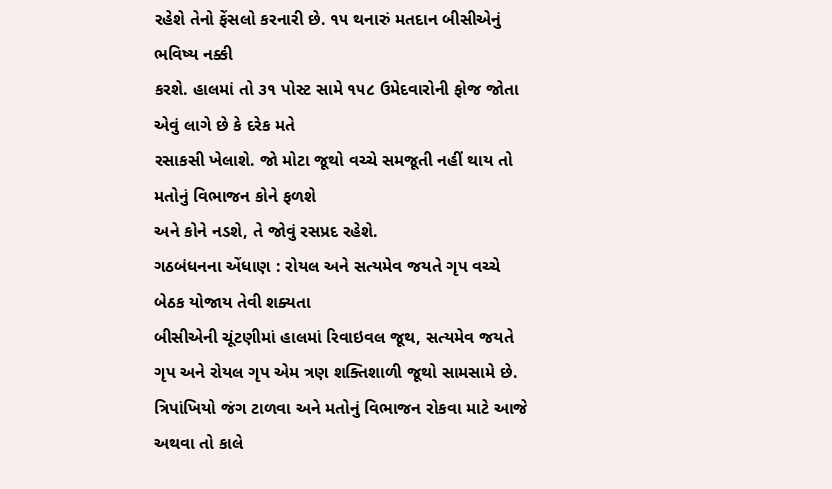રહેશે તેનો ફેંસલો કરનારી છે. ૧૫ થનારું મતદાન બીસીએનું ભવિષ્ય નક્કી
કરશે. હાલમાં તો ૩૧ પોસ્ટ સામે ૧૫૮ ઉમેદવારોની ફોજ જોતા એવું લાગે છે કે દરેક મતે
રસાકસી ખેલાશે. જો મોટા જૂથો વચ્ચે સમજૂતી નહીં થાય તો મતોનું વિભાજન કોને ફળશે
અને કોને નડશે, તે જોવું રસપ્રદ રહેશે.
ગઠબંધનના એંધાણ : રોયલ અને સત્યમેવ જયતે ગૃપ વચ્ચે બેઠક યોજાય તેવી શક્યતા
બીસીએની ચૂંટણીમાં હાલમાં રિવાઇવલ જૂથ, સત્યમેવ જયતે ગૃપ અને રોયલ ગૃપ એમ ત્રણ શક્તિશાળી જૂથો સામસામે છે. ત્રિપાંખિયો જંગ ટાળવા અને મતોનું વિભાજન રોકવા માટે આજે અથવા તો કાલે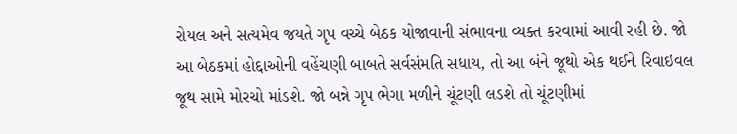રોયલ અને સત્યમેવ જયતે ગૃપ વચ્ચે બેઠક યોજાવાની સંભાવના વ્યક્ત કરવામાં આવી રહી છે. જો આ બેઠકમાં હોદ્દાઓની વહેંચણી બાબતે સર્વસંમતિ સધાય, તો આ બંને જૂથો એક થઈને રિવાઇવલ જૂથ સામે મોરચો માંડશે. જો બન્ને ગૃપ ભેગા મળીને ચૂંટણી લડશે તો ચૂંટણીમાં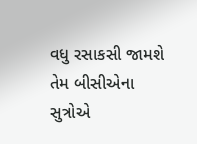વધુ રસાકસી જામશે તેમ બીસીએના સુત્રોએ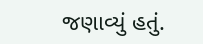જણાવ્યું હતું.